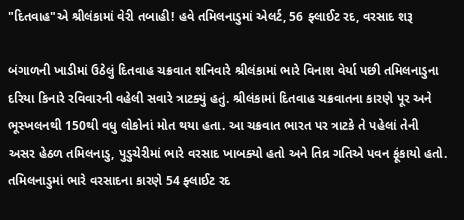"દિતવાહ"એ શ્રીલંકામાં વેરી તબાહી! હવે તમિલનાડુમાં એલર્ટ, 56 ફ્લાઈટ રદ, વરસાદ શરૂ

બંગાળની ખાડીમાં ઉઠેલું દિતવાહ ચક્રવાત શનિવારે શ્રીલંકામાં ભારે વિનાશ વેર્યા પછી તમિલનાડુના દરિયા કિનારે રવિવારની વહેલી સવારે ત્રાટક્યું હતું. શ્રીલંકામાં દિતવાહ ચક્રવાતના કારણે પૂર અને ભૂસ્ખલનથી 150થી વધુ લોકોનાં મોત થયા હતા. આ ચક્રવાત ભારત પર ત્રાટકે તે પહેલાં તેની અસર હેઠળ તમિલનાડુ, પુડુચેરીમાં ભારે વરસાદ ખાબક્યો હતો અને તિવ્ર ગતિએ પવન ફૂંકાયો હતો. તમિલનાડુમાં ભારે વરસાદના કારણે 54 ફ્લાઈટ રદ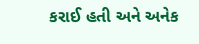કરાઈ હતી અને અનેક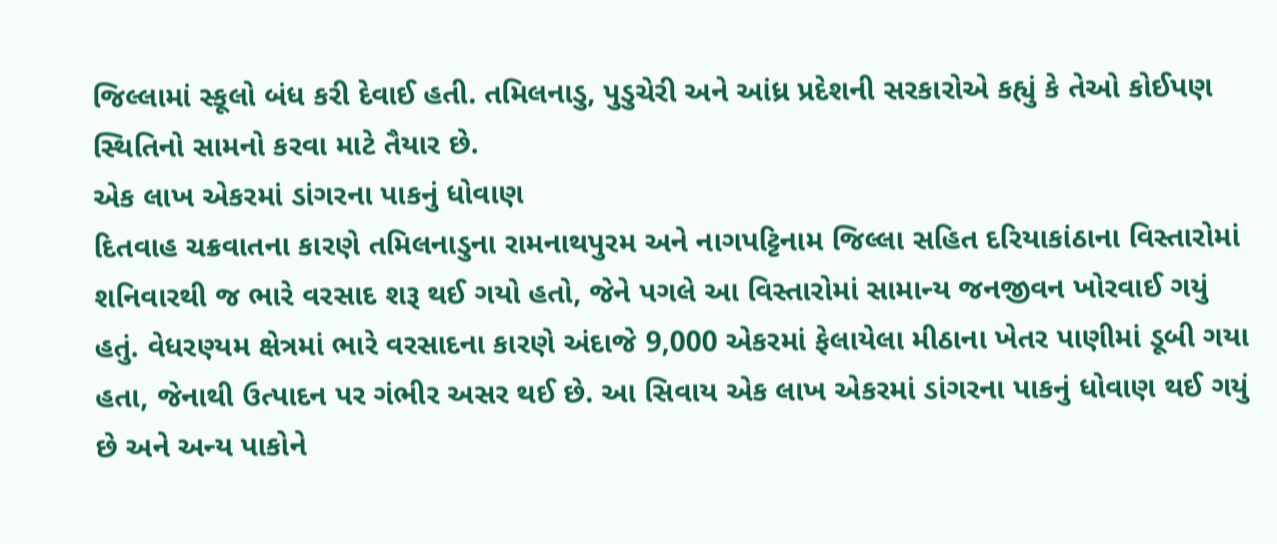જિલ્લામાં સ્કૂલો બંધ કરી દેવાઈ હતી. તમિલનાડુ, પુડુચેરી અને આંધ્ર પ્રદેશની સરકારોએ કહ્યું કે તેઓ કોઈપણ સ્થિતિનો સામનો કરવા માટે તૈયાર છે.
એક લાખ એકરમાં ડાંગરના પાકનું ધોવાણ
દિતવાહ ચક્રવાતના કારણે તમિલનાડુના રામનાથપુરમ અને નાગપટ્ટિનામ જિલ્લા સહિત દરિયાકાંઠાના વિસ્તારોમાં શનિવારથી જ ભારે વરસાદ શરૂ થઈ ગયો હતો, જેને પગલે આ વિસ્તારોમાં સામાન્ય જનજીવન ખોરવાઈ ગયું હતું. વેધરણ્યમ ક્ષેત્રમાં ભારે વરસાદના કારણે અંદાજે 9,000 એકરમાં ફેલાયેલા મીઠાના ખેતર પાણીમાં ડૂબી ગયા હતા, જેનાથી ઉત્પાદન પર ગંભીર અસર થઈ છે. આ સિવાય એક લાખ એકરમાં ડાંગરના પાકનું ધોવાણ થઈ ગયું છે અને અન્ય પાકોને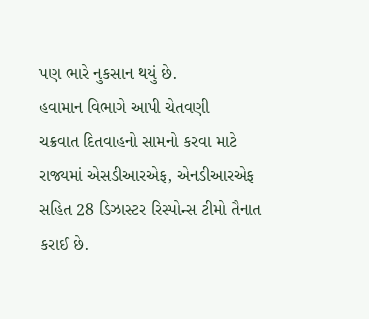પણ ભારે નુકસાન થયું છે.
હવામાન વિભાગે આપી ચેતવણી
ચક્રવાત દિતવાહનો સામનો કરવા માટે રાજ્યમાં એસડીઆરએફ, એનડીઆરએફ સહિત 28 ડિઝાસ્ટર રિસ્પોન્સ ટીમો તૈનાત કરાઈ છે.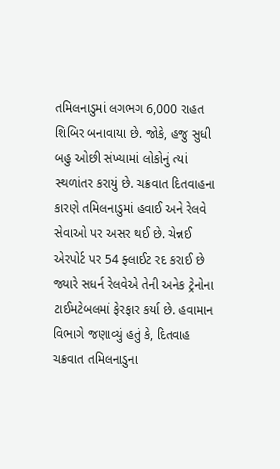તમિલનાડુમાં લગભગ 6,000 રાહત શિબિર બનાવાયા છે. જોકે, હજુ સુધી બહુ ઓછી સંખ્યામાં લોકોનું ત્યાં સ્થળાંતર કરાયું છે. ચક્રવાત દિતવાહના કારણે તમિલનાડુમાં હવાઈ અને રેલવે સેવાઓ પર અસર થઈ છે. ચેન્નઈ એરપોર્ટ પર 54 ફ્લાઈટ રદ કરાઈ છે જ્યારે સધર્ન રેલવેએ તેની અનેક ટ્રેનોના ટાઈમટેબલમાં ફેરફાર કર્યા છે. હવામાન વિભાગે જણાવ્યું હતું કે, દિતવાહ ચક્રવાત તમિલનાડુના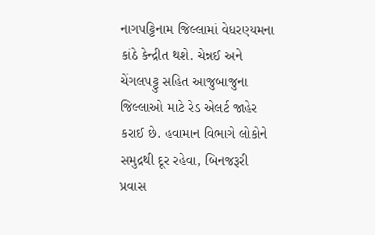નાગપટ્ટિનામ જિલ્લામાં વેધરણ્યમના કાંઠે કેન્દ્રીત થશે. ચેન્નઈ અને ચેંગલપટ્ટુ સહિત આજુબાજુના જિલ્લાઓ માટે રેડ એલર્ટ જાહેર કરાઈ છે. હવામાન વિભાગે લોકોને સમુદ્રથી દૂર રહેવા, બિનજરૂરી પ્રવાસ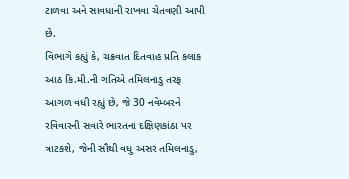ટાળવા અને સાવધાની રાખવા ચેતવણી આપી છે.
વિભાગે કહ્યું કે, ચક્રવાત દિતવાહ પ્રતિ કલાક આઠ કિ.મી.ની ગતિએ તમિલનાડુ તરફ આગળ વધી રહ્યું છે, જે 30 નવેમ્બરને રવિવારની સવારે ભારતના દક્ષિણકાંઠા પર ત્રાટકશે, જેની સૌથી વધુ અસર તમિલનાડુ,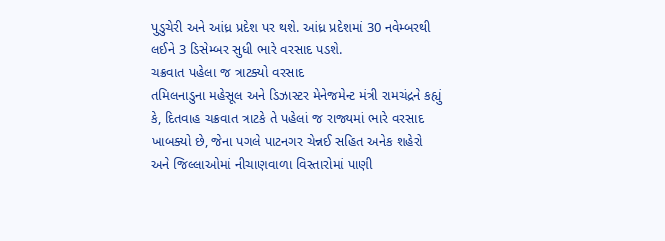પુડુચેરી અને આંધ્ર પ્રદેશ પર થશે. આંધ્ર પ્રદેશમાં 30 નવેમ્બરથી લઈને 3 ડિસેમ્બર સુધી ભારે વરસાદ પડશે.
ચક્રવાત પહેલા જ ત્રાટક્યો વરસાદ
તમિલનાડુના મહેસૂલ અને ડિઝાસ્ટર મેનેજમેન્ટ મંત્રી રામચંદ્રને કહ્યું કે, દિતવાહ ચક્રવાત ત્રાટકે તે પહેલાં જ રાજ્યમાં ભારે વરસાદ ખાબક્યો છે, જેના પગલે પાટનગર ચેન્નઈ સહિત અનેક શહેરો અને જિલ્લાઓમાં નીચાણવાળા વિસ્તારોમાં પાણી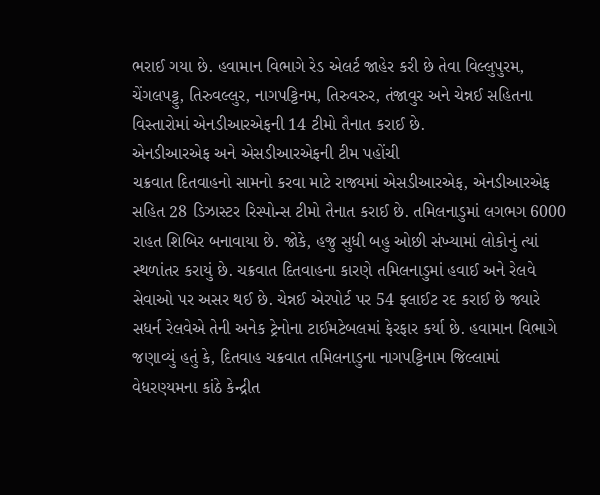ભરાઈ ગયા છે. હવામાન વિભાગે રેડ એલર્ટ જાહેર કરી છે તેવા વિલ્લુપુરમ, ચેંગલપટ્ટુ, તિરુવલ્લુર, નાગપટ્ટિનમ, તિરુવરુર, તંજાવુર અને ચેન્નઈ સહિતના વિસ્તારોમાં એનડીઆરએફની 14 ટીમો તૈનાત કરાઈ છે.
એનડીઆરએફ અને એસડીઆરએફની ટીમ પહોંચી
ચક્રવાત દિતવાહનો સામનો કરવા માટે રાજ્યમાં એસડીઆરએફ, એનડીઆરએફ સહિત 28 ડિઝાસ્ટર રિસ્પોન્સ ટીમો તૈનાત કરાઈ છે. તમિલનાડુમાં લગભગ 6000 રાહત શિબિર બનાવાયા છે. જોકે, હજુ સુધી બહુ ઓછી સંખ્યામાં લોકોનું ત્યાં સ્થળાંતર કરાયું છે. ચક્રવાત દિતવાહના કારણે તમિલનાડુમાં હવાઈ અને રેલવે સેવાઓ પર અસર થઈ છે. ચેન્નઈ એરપોર્ટ પર 54 ફ્લાઈટ રદ કરાઈ છે જ્યારે સધર્ન રેલવેએ તેની અનેક ટ્રેનોના ટાઈમટેબલમાં ફેરફાર કર્યા છે. હવામાન વિભાગે જણાવ્યું હતું કે, દિતવાહ ચક્રવાત તમિલનાડુના નાગપટ્ટિનામ જિલ્લામાં વેધરણ્યમના કાંઠે કેન્દ્રીત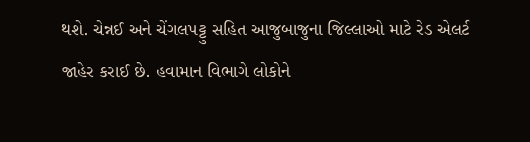થશે. ચેન્નઈ અને ચેંગલપટ્ટુ સહિત આજુબાજુના જિલ્લાઓ માટે રેડ એલર્ટ જાહેર કરાઈ છે. હવામાન વિભાગે લોકોને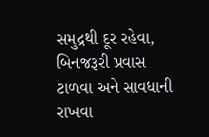સમુદ્રથી દૂર રહેવા, બિનજરૂરી પ્રવાસ ટાળવા અને સાવધાની રાખવા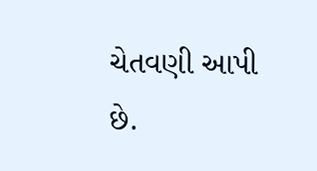ચેતવણી આપી છે.